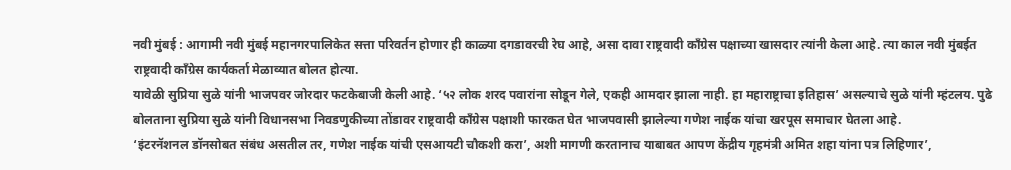नवी मुंबई : आगामी नवी मुंबई महानगरपालिकेत सत्ता परिवर्तन होणार ही काळ्या दगडावरची रेघ आहे, असा दावा राष्ट्रवादी कॉंग्रेस पक्षाच्या खासदार त्यांनी केला आहे. त्या काल नवी मुंबईत राष्ट्रवादी काँग्रेस कार्यकर्ता मेळाव्यात बोलत होत्या.
यावेळी सुप्रिया सुळे यांनी भाजपवर जोरदार फटकेबाजी केली आहे. ‘५२ लोक शरद पवारांना सोडून गेले, एकही आमदार झाला नाही. हा महाराष्ट्राचा इतिहास’ असल्याचे सुळे यांनी म्हंटलय. पुढे बोलताना सुप्रिया सुळे यांनी विधानसभा निवडणुकीच्या तोंडावर राष्ट्रवादी कॉंग्रेस पक्षाशी फारकत घेत भाजपवासी झालेल्या गणेश नाईक यांचा खरपूस समाचार घेतला आहे.
‘इंटरनॅशनल डॉनसोबत संबंध असतील तर, गणेश नाईक यांची एसआयटी चौकशी करा’, अशी मागणी करतानाच याबाबत आपण केंद्रीय गृहमंत्री अमित शहा यांना पत्र लिहिणार’,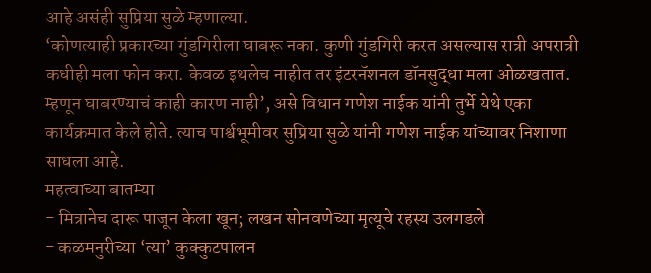आहे असंही सुप्रिया सुळे म्हणाल्या.
‘कोणत्याही प्रकारच्या गुंडगिरीला घाबरू नका. कुणी गुंडगिरी करत असल्यास रात्री अपरात्री कधीही मला फोन करा. केवळ इथलेच नाहीत तर इंटरनॅशनल डॉनसुद्धा मला ओळखतात. म्हणून घाबरण्याचं काही कारण नाही’, असे विधान गणेश नाईक यांनी तुर्भे येथे एका कार्यक्रमात केले होते. त्याच पार्श्वभूमीवर सुप्रिया सुळे यांनी गणेश नाईक यांच्यावर निशाणा साधला आहे.
महत्वाच्या बातम्या
- मित्रानेच दारू पाजून केला खून; लखन सोनवणेच्या मृत्यूचे रहस्य उलगडले
- कळमनुरीच्या ‘त्या’ कुक्कुटपालन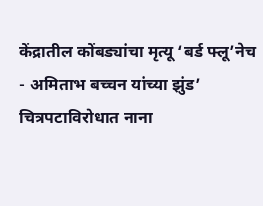केंद्रातील कोंबड्यांचा मृत्यू ‘बर्ड फ्लू’नेच
- अमिताभ बच्चन यांच्या झुंड’ चित्रपटाविरोधात नाना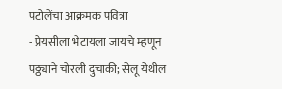पटोलेंचा आक्रमक पवित्रा
- प्रेयसीला भेटायला जायचे म्हणून पठ्ठ्याने चोरली दुचाकी; सेलू येथील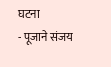घटना
- पूजाने संजय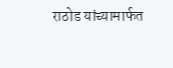राठोड यांच्यामार्फत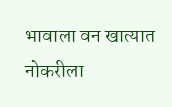भावाला वन खात्यात नोकरीला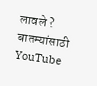लावले ?
बातम्यांसाठी YouTube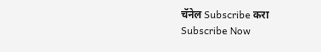चॅनेल Subscribe करा
Subscribe Now